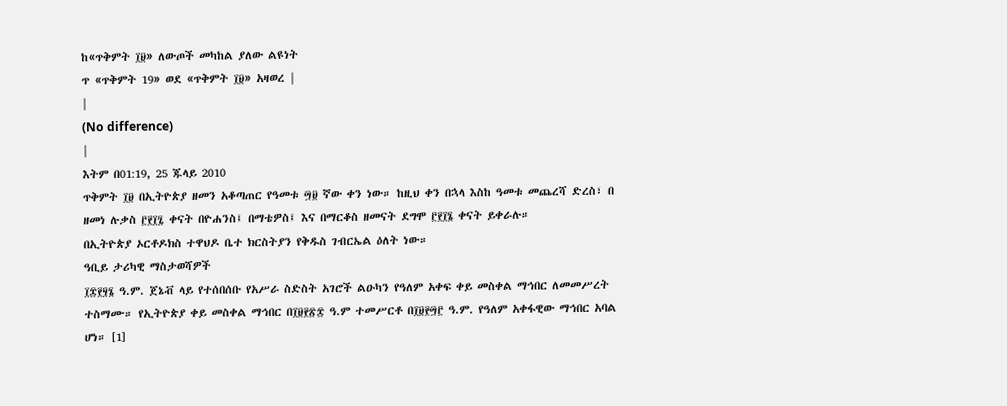ከ«ጥቅምት ፲፱» ለውጦች መካከል ያለው ልዩነት
ጥ «ጥቅምት 19» ወደ «ጥቅምት ፲፱» አዛወረ |
|
(No difference)
|
እትም በ01:19, 25 ጁላይ 2010
ጥቅምት ፲፱ በኢትዮጵያ ዘመን አቆጣጠር የዓመቱ ፵፱ ኛው ቀን ነው። ከዚህ ቀን በኋላ እስከ ዓመቱ መጨረሻ ድረስ፣ በ ዘመነ ሉቃስ ፫፻፲፯ ቀናት በዮሐንስ፤ በማቴዎስ፤ እና በማርቆስ ዘመናት ደግሞ ፫፻፲፮ ቀናት ይቀራሉ።
በኢትዮጵያ ኦርቶዶክስ ተዋህዶ ቤተ ክርስትያን የቅዱስ ገብርኤል ዕለት ነው።
ዓቢይ ታሪካዊ ማስታወሻዎች
፲፰፻፶፮ ዓ.ም. ጀኔቭ ላይ የተሰበሰቡ የአሥራ ስድስት አገሮች ልዑካን የዓለም አቀፍ ቀይ መስቀል ማኅበር ለመመሥረት ተስማሙ። የኢትዮጵያ ቀይ መስቀል ማኅበር በ፲፱፻፳፰ ዓ.ም ተመሥርቶ በ፲፱፻፵፫ ዓ.ም. የዓለም አቀፋዊው ማኅበር አባል ሆነ። [1]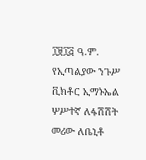፲፱፲፭ ዓ.ም. የኢጣልያው ንጉሥ ቪክቶር ኢማኑኤል ሦሥተኛ ለፋሽሽት መሪው ለቤኒቶ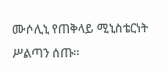ሙሶሊኒ የጠቅላይ ሚኒስቴርነት ሥልጣን ሰጡ።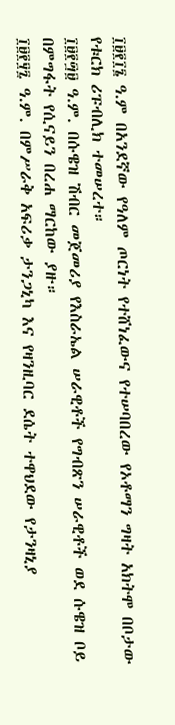፲፱፻፲፮ ዓ.ም በአንደኛው የዓለም ጦርነት የተሸነፈውና የተሠባበረው የኦቶማን ግዛት አክትሞ በቦታው የቱርክ ሪፑብሊክ ተመሠረተ።
፲፱፻፵፱ ዓ.ም. በሱዌዝ ሽብር መጀመሪያ የእስራኤል ሠራዊቶች የግብጽን ሠራዊቶች ወደ ሱዌዝ ቦይ በምግፋት የሲናይን በረሐ ማርከው ያዙ።
፲፱፻፶፯ ዓ.ም. በምሥራቅ አፍሪቃ ታንጋኒካ እና የዛንዚባር ደሴት ተዋህደው የታንዛኒያ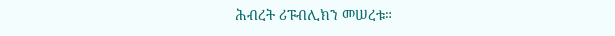ሕብረት ሪፑብሊክን መሠረቱ።